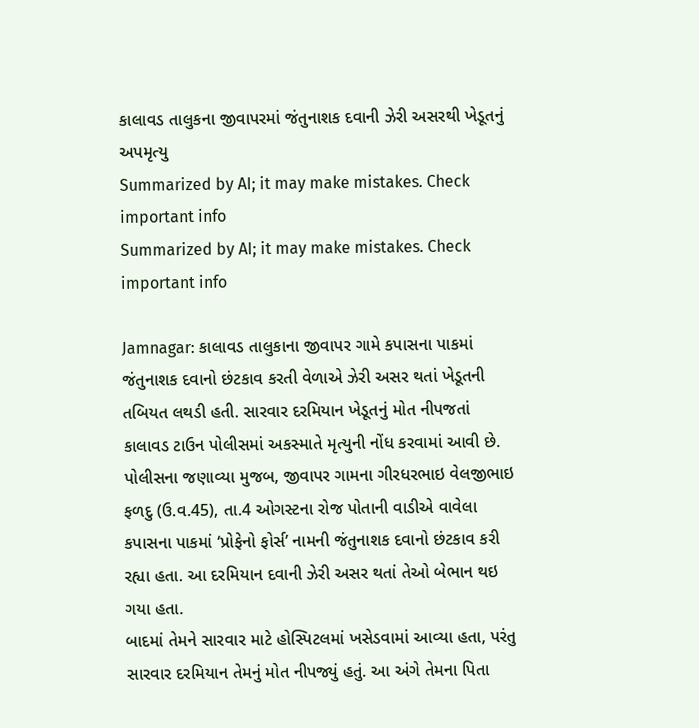કાલાવડ તાલુકના જીવાપરમાં જંતુનાશક દવાની ઝેરી અસરથી ખેડૂતનું અપમૃત્યુ
Summarized by AI; it may make mistakes. Check important info
Summarized by AI; it may make mistakes. Check important info

Jamnagar: કાલાવડ તાલુકાના જીવાપર ગામે કપાસના પાકમાં જંતુનાશક દવાનો છંટકાવ કરતી વેળાએ ઝેરી અસર થતાં ખેડૂતની તબિયત લથડી હતી. સારવાર દરમિયાન ખેડૂતનું મોત નીપજતાં કાલાવડ ટાઉન પોલીસમાં અકસ્માતે મૃત્યુની નોંધ કરવામાં આવી છે.
પોલીસના જણાવ્યા મુજબ, જીવાપર ગામના ગીરધરભાઇ વેલજીભાઇ ફળદુ (ઉ.વ.45), તા.4 ઓગસ્ટના રોજ પોતાની વાડીએ વાવેલા કપાસના પાકમાં ‘પ્રોફેનો ફોર્સ’ નામની જંતુનાશક દવાનો છંટકાવ કરી રહ્યા હતા. આ દરમિયાન દવાની ઝેરી અસર થતાં તેઓ બેભાન થઇ ગયા હતા.
બાદમાં તેમને સારવાર માટે હોસ્પિટલમાં ખસેડવામાં આવ્યા હતા, પરંતુ સારવાર દરમિયાન તેમનું મોત નીપજ્યું હતું. આ અંગે તેમના પિતા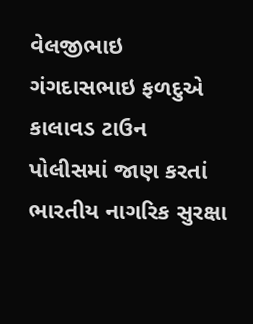વેલજીભાઇ ગંગદાસભાઇ ફળદુએ કાલાવડ ટાઉન પોલીસમાં જાણ કરતાં ભારતીય નાગરિક સુરક્ષા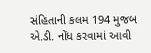સંહિતાની કલમ 194 મુજબ એ.ડી. નોંધ કરવામાં આવી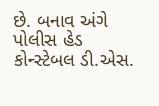છે. બનાવ અંગે પોલીસ હેડ કોન્સ્ટેબલ ડી.એસ.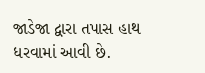જાડેજા દ્વારા તપાસ હાથ ધરવામાં આવી છે.